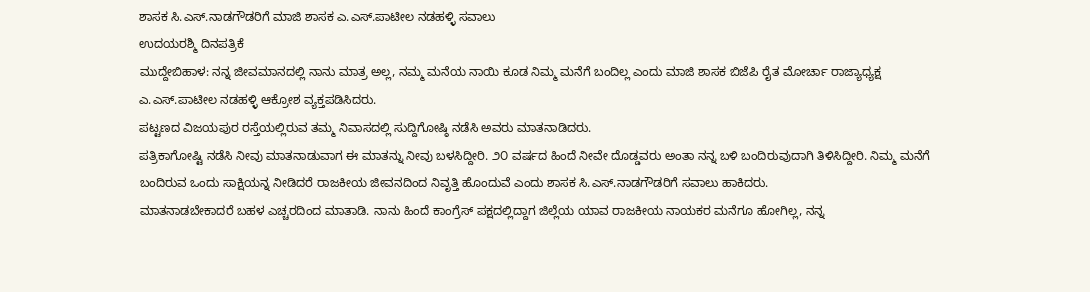ಶಾಸಕ ಸಿ.ಎಸ್.ನಾಡಗೌಡರಿಗೆ ಮಾಜಿ ಶಾಸಕ ಎ.ಎಸ್.ಪಾಟೀಲ ನಡಹಳ್ಳಿ ಸವಾಲು
ಉದಯರಶ್ಮಿ ದಿನಪತ್ರಿಕೆ
ಮುದ್ದೇಬಿಹಾಳ: ನನ್ನ ಜೀವಮಾನದಲ್ಲಿ ನಾನು ಮಾತ್ರ ಅಲ್ಲ, ನಮ್ಮ ಮನೆಯ ನಾಯಿ ಕೂಡ ನಿಮ್ಮ ಮನೆಗೆ ಬಂದಿಲ್ಲ ಎಂದು ಮಾಜಿ ಶಾಸಕ ಬಿಜೆಪಿ ರೈತ ಮೋರ್ಚಾ ರಾಜ್ಯಾಧ್ಯಕ್ಷ ಎ.ಎಸ್.ಪಾಟೀಲ ನಡಹಳ್ಳಿ ಆಕ್ರೋಶ ವ್ಯಕ್ತಪಡಿಸಿದರು.
ಪಟ್ಟಣದ ವಿಜಯಪುರ ರಸ್ತೆಯಲ್ಲಿರುವ ತಮ್ಮ ನಿವಾಸದಲ್ಲಿ ಸುದ್ದಿಗೋಷ್ಠಿ ನಡೆಸಿ ಅವರು ಮಾತನಾಡಿದರು.
ಪತ್ರಿಕಾಗೋಷ್ಟಿ ನಡೆಸಿ ನೀವು ಮಾತನಾಡುವಾಗ ಈ ಮಾತನ್ನು ನೀವು ಬಳಸಿದ್ದೀರಿ. ೨೦ ವರ್ಷದ ಹಿಂದೆ ನೀವೇ ದೊಡ್ಡವರು ಅಂತಾ ನನ್ನ ಬಳಿ ಬಂದಿರುವುದಾಗಿ ತಿಳಿಸಿದ್ದೀರಿ. ನಿಮ್ಮ ಮನೆಗೆ ಬಂದಿರುವ ಒಂದು ಸಾಕ್ಷಿಯನ್ನ ನೀಡಿದರೆ ರಾಜಕೀಯ ಜೀವನದಿಂದ ನಿವೃತ್ತಿ ಹೊಂದುವೆ ಎಂದು ಶಾಸಕ ಸಿ.ಎಸ್.ನಾಡಗೌಡರಿಗೆ ಸವಾಲು ಹಾಕಿದರು.
ಮಾತನಾಡಬೇಕಾದರೆ ಬಹಳ ಎಚ್ಚರದಿಂದ ಮಾತಾಡಿ. ನಾನು ಹಿಂದೆ ಕಾಂಗ್ರೆಸ್ ಪಕ್ಷದಲ್ಲಿದ್ದಾಗ ಜಿಲ್ಲೆಯ ಯಾವ ರಾಜಕೀಯ ನಾಯಕರ ಮನೆಗೂ ಹೋಗಿಲ್ಲ, ನನ್ನ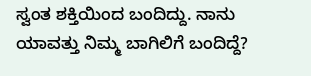ಸ್ವಂತ ಶಕ್ತಿಯಿಂದ ಬಂದಿದ್ದು. ನಾನು ಯಾವತ್ತು ನಿಮ್ಮ ಬಾಗಿಲಿಗೆ ಬಂದಿದ್ದೆ?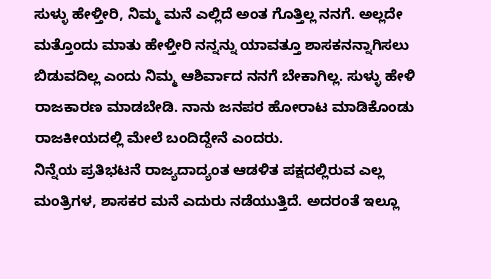ಸುಳ್ಳು ಹೇಳ್ತೀರಿ, ನಿಮ್ಮ ಮನೆ ಎಲ್ಲಿದೆ ಅಂತ ಗೊತ್ತಿಲ್ಲ ನನಗೆ. ಅಲ್ಲದೇ ಮತ್ತೊಂದು ಮಾತು ಹೇಳ್ತೀರಿ ನನ್ನನ್ನು ಯಾವತ್ತೂ ಶಾಸಕನನ್ನಾಗಿಸಲು ಬಿಡುವದಿಲ್ಲ ಎಂದು ನಿಮ್ಮ ಆಶಿರ್ವಾದ ನನಗೆ ಬೇಕಾಗಿಲ್ಲ. ಸುಳ್ಳು ಹೇಳಿ ರಾಜಕಾರಣ ಮಾಡಬೇಡಿ. ನಾನು ಜನಪರ ಹೋರಾಟ ಮಾಡಿಕೊಂಡು ರಾಜಕೀಯದಲ್ಲಿ ಮೇಲೆ ಬಂದಿದ್ದೇನೆ ಎಂದರು.
ನಿನ್ನೆಯ ಪ್ರತಿಭಟನೆ ರಾಜ್ಯದಾದ್ಯಂತ ಆಡಳಿತ ಪಕ್ಷದಲ್ಲಿರುವ ಎಲ್ಲ ಮಂತ್ರಿಗಳ, ಶಾಸಕರ ಮನೆ ಎದುರು ನಡೆಯುತ್ತಿದೆ. ಅದರಂತೆ ಇಲ್ಲೂ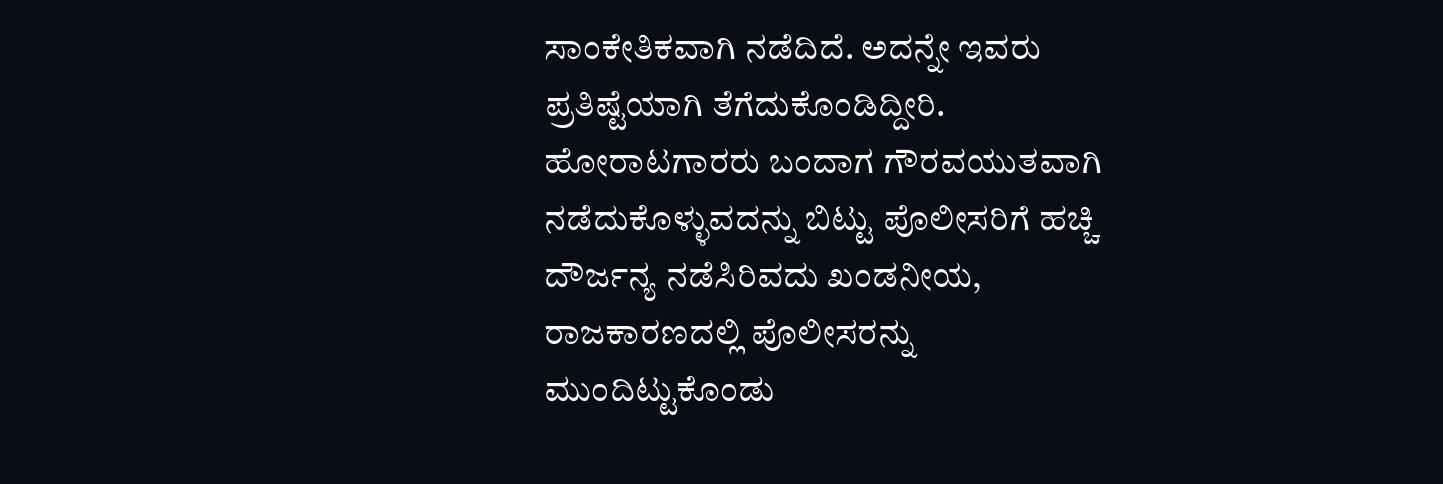ಸಾಂಕೇತಿಕವಾಗಿ ನಡೆದಿದೆ. ಅದನ್ನೇ ಇವರು ಪ್ರತಿಷ್ಟೆಯಾಗಿ ತೆಗೆದುಕೊಂಡಿದ್ದೀರಿ. ಹೋರಾಟಗಾರರು ಬಂದಾಗ ಗೌರವಯುತವಾಗಿ ನಡೆದುಕೊಳ್ಳುವದನ್ನು ಬಿಟ್ಟು ಪೊಲೀಸರಿಗೆ ಹಚ್ಚಿ ದೌರ್ಜನ್ಯ ನಡೆಸಿರಿವದು ಖಂಡನೀಯ, ರಾಜಕಾರಣದಲ್ಲಿ ಪೊಲೀಸರನ್ನು ಮುಂದಿಟ್ಟುಕೊಂಡು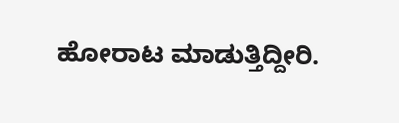ಹೋರಾಟ ಮಾಡುತ್ತಿದ್ದೀರಿ.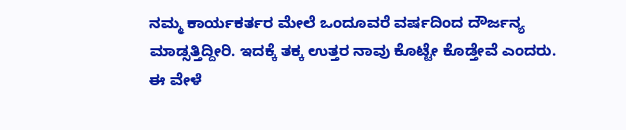ನಮ್ಮ ಕಾರ್ಯಕರ್ತರ ಮೇಲೆ ಒಂದೂವರೆ ವರ್ಷದಿಂದ ದೌರ್ಜನ್ಯ ಮಾಡ್ಸತ್ತಿದ್ದೀರಿ. ಇದಕ್ಕೆ ತಕ್ಕ ಉತ್ತರ ನಾವು ಕೊಟ್ಟೇ ಕೊಡ್ತೇವೆ ಎಂದರು.
ಈ ವೇಳೆ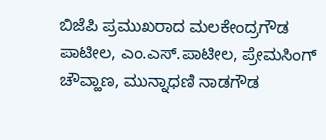ಬಿಜೆಪಿ ಪ್ರಮುಖರಾದ ಮಲಕೇಂದ್ರಗೌಡ ಪಾಟೀಲ, ಎಂ.ಎಸ್.ಪಾಟೀಲ, ಪ್ರೇಮಸಿಂಗ್ ಚೌವ್ಹಾಣ, ಮುನ್ನಾಧಣಿ ನಾಡಗೌಡ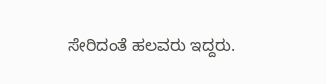ಸೇರಿದಂತೆ ಹಲವರು ಇದ್ದರು.